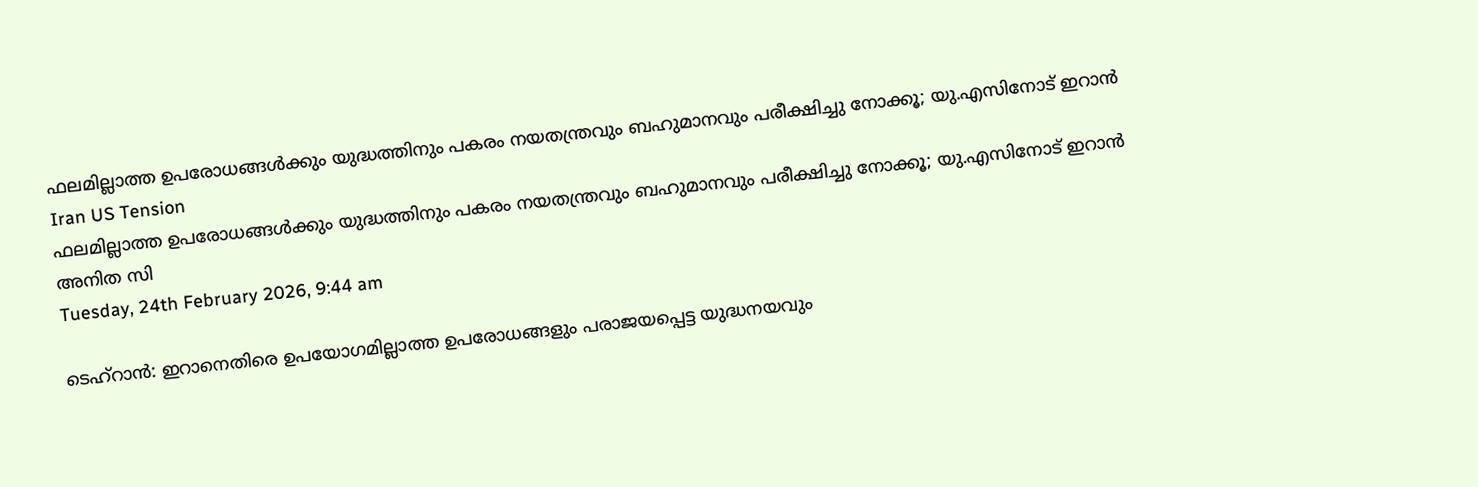ഫലമില്ലാത്ത ഉപരോധങ്ങള്‍ക്കും യുദ്ധത്തിനും പകരം നയതന്ത്രവും ബഹുമാനവും പരീക്ഷിച്ചു നോക്കൂ; യു.എസിനോട് ഇറാന്‍
Iran US Tension
ഫലമില്ലാത്ത ഉപരോധങ്ങള്‍ക്കും യുദ്ധത്തിനും പകരം നയതന്ത്രവും ബഹുമാനവും പരീക്ഷിച്ചു നോക്കൂ; യു.എസിനോട് ഇറാന്‍
അനിത സി
Tuesday, 24th February 2026, 9:44 am

ടെഹ്‌റാന്‍: ഇറാനെതിരെ ഉപയോഗമില്ലാത്ത ഉപരോധങ്ങളും പരാജയപ്പെട്ട യുദ്ധനയവും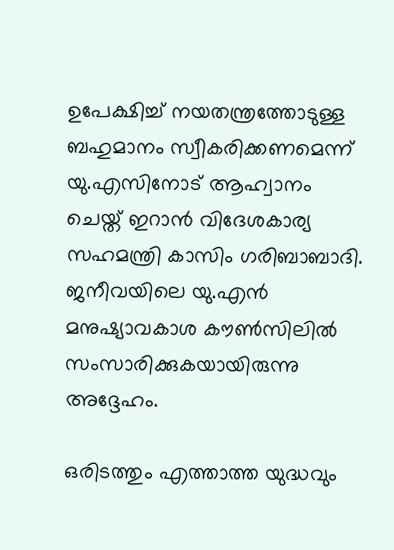ഉപേക്ഷിച്ച് നയതന്ത്രത്തോടുള്ള ബഹുമാനം സ്വീകരിക്കണമെന്ന് യു.എസിനോട് ആഹ്വാനം ചെയ്ത് ഇറാന്‍ വിദേശകാര്യ സഹമന്ത്രി കാസിം ഗരിബാബാദി. ജനീവയിലെ യു.എന്‍ മനുഷ്യാവകാശ കൗണ്‍സിലില്‍ സംസാരിക്കുകയായിരുന്നു അദ്ദേഹം.

ഒരിടത്തും എത്താത്ത യുദ്ധവും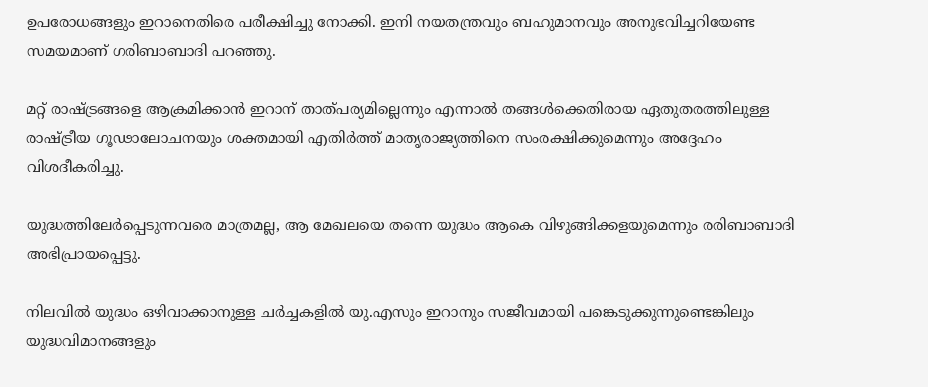ഉപരോധങ്ങളും ഇറാനെതിരെ പരീക്ഷിച്ചു നോക്കി. ഇനി നയതന്ത്രവും ബഹുമാനവും അനുഭവിച്ചറിയേണ്ട സമയമാണ് ഗരിബാബാദി പറഞ്ഞു.

മറ്റ് രാഷ്ട്രങ്ങളെ ആക്രമിക്കാന്‍ ഇറാന് താത്പര്യമില്ലെന്നും എന്നാല്‍ തങ്ങള്‍ക്കെതിരായ ഏതുതരത്തിലുള്ള രാഷ്ട്രീയ ഗൂഢാലോചനയും ശക്തമായി എതിര്‍ത്ത് മാതൃരാജ്യത്തിനെ സംരക്ഷിക്കുമെന്നും അദ്ദേഹം വിശദീകരിച്ചു.

യുദ്ധത്തിലേര്‍പ്പെടുന്നവരെ മാത്രമല്ല, ആ മേഖലയെ തന്നെ യുദ്ധം ആകെ വിഴുങ്ങിക്കളയുമെന്നും രരിബാബാദി അഭിപ്രായപ്പെട്ടു.

നിലവില്‍ യുദ്ധം ഒഴിവാക്കാനുള്ള ചര്‍ച്ചകളില്‍ യു.എസും ഇറാനും സജീവമായി പങ്കെടുക്കുന്നുണ്ടെങ്കിലും യുദ്ധവിമാനങ്ങളും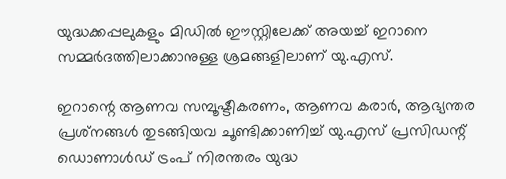യുദ്ധക്കപ്പലുകളും മിഡില്‍ ഈസ്റ്റിലേക്ക് അയച്ച് ഇറാനെ സമ്മര്‍ദത്തിലാക്കാനുള്ള ശ്രമങ്ങളിലാണ് യു.എസ്.

ഇറാന്റെ ആണവ സമ്പൂഷ്ടീകരണം, ആണവ കരാര്‍, ആഭ്യന്തര പ്രശ്‌നങ്ങള്‍ തുടങ്ങിയവ ചൂണ്ടിക്കാണിച്ച് യു.എസ് പ്രസിഡന്റ് ഡൊണാള്‍ഡ് ട്രംപ് നിരന്തരം യുദ്ധ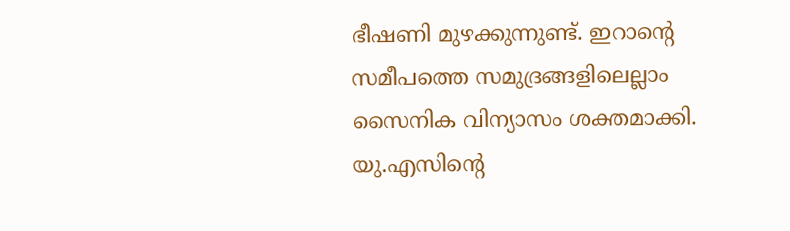ഭീഷണി മുഴക്കുന്നുണ്ട്. ഇറാന്റെ സമീപത്തെ സമുദ്രങ്ങളിലെല്ലാം സൈനിക വിന്യാസം ശക്തമാക്കി. യു.എസിന്റെ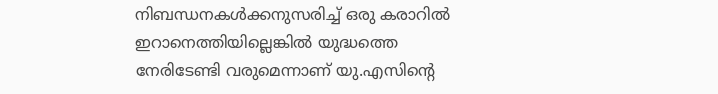നിബന്ധനകള്‍ക്കനുസരിച്ച് ഒരു കരാറില്‍ ഇറാനെത്തിയില്ലെങ്കില്‍ യുദ്ധത്തെ നേരിടേണ്ടി വരുമെന്നാണ് യു.എസിന്റെ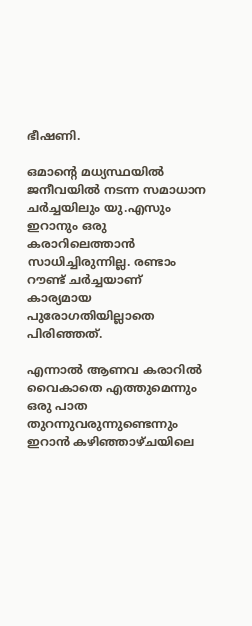ഭീഷണി.

ഒമാന്റെ മധ്യസ്ഥയില്‍ ജനീവയില്‍ നടന്ന സമാധാന ചര്‍ച്ചയിലും യു.എസും ഇറാനും ഒരു കരാറിലെത്താന്‍ സാധിച്ചിരുന്നില്ല. രണ്ടാം റൗണ്ട് ചര്‍ച്ചയാണ് കാര്യമായ പുരോഗതിയില്ലാതെ പിരിഞ്ഞത്.

എന്നാല്‍ ആണവ കരാറില്‍ വൈകാതെ എത്തുമെന്നും ഒരു പാത തുറന്നുവരുന്നുണ്ടെന്നും ഇറാന്‍ കഴിഞ്ഞാഴ്ചയിലെ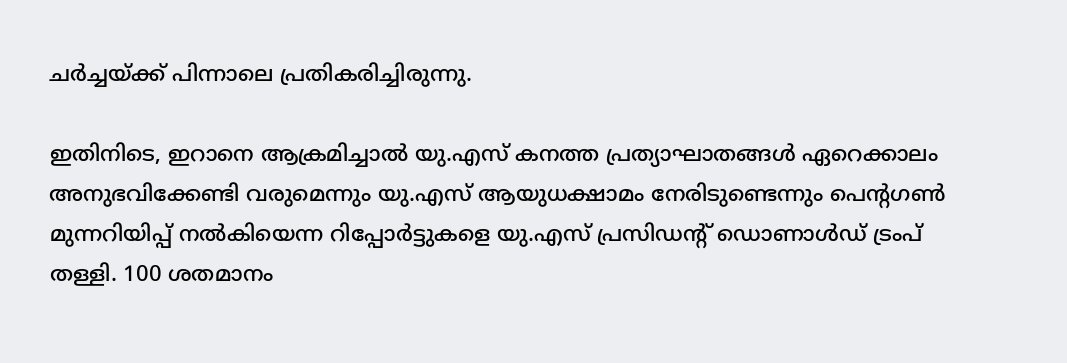ചര്‍ച്ചയ്ക്ക് പിന്നാലെ പ്രതികരിച്ചിരുന്നു.

ഇതിനിടെ, ഇറാനെ ആക്രമിച്ചാല്‍ യു.എസ് കനത്ത പ്രത്യാഘാതങ്ങള്‍ ഏറെക്കാലം അനുഭവിക്കേണ്ടി വരുമെന്നും യു.എസ് ആയുധക്ഷാമം നേരിടുണ്ടെന്നും പെന്റഗണ്‍ മുന്നറിയിപ്പ് നല്‍കിയെന്ന റിപ്പോര്‍ട്ടുകളെ യു.എസ് പ്രസിഡന്റ് ഡൊണാള്‍ഡ് ട്രംപ് തള്ളി. 100 ശതമാനം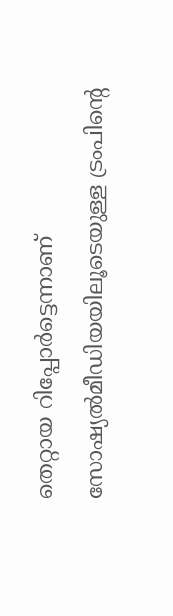തെറ്റായ റിപ്പോര്‍ട്ടെന്നാണ് സോഷ്യല്‍മീഡിയയിലൂടെയുള്ള ട്രംപിന്റെ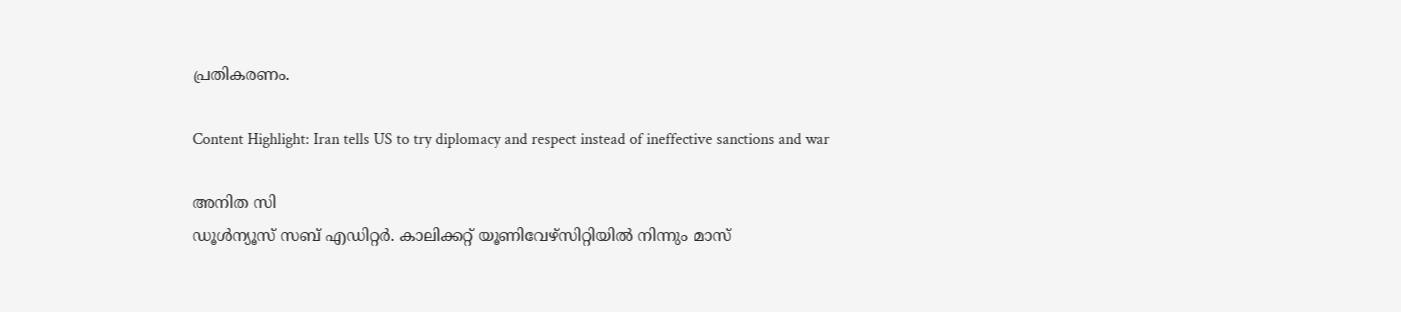പ്രതികരണം.

Content Highlight: Iran tells US to try diplomacy and respect instead of ineffective sanctions and war

അനിത സി
ഡൂള്‍ന്യൂസ് സബ് എഡിറ്റര്‍. കാലിക്കറ്റ് യൂണിവേഴ്‌സിറ്റിയില്‍ നിന്നും മാസ്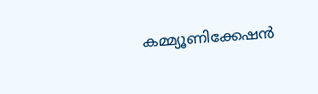കമ്മ്യൂണിക്കേഷന്‍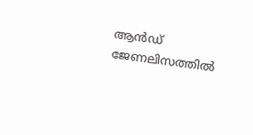ആന്‍ഡ് ജേണലിസത്തില്‍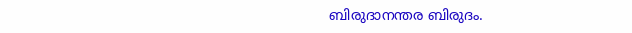ബിരുദാനന്തര ബിരുദം.